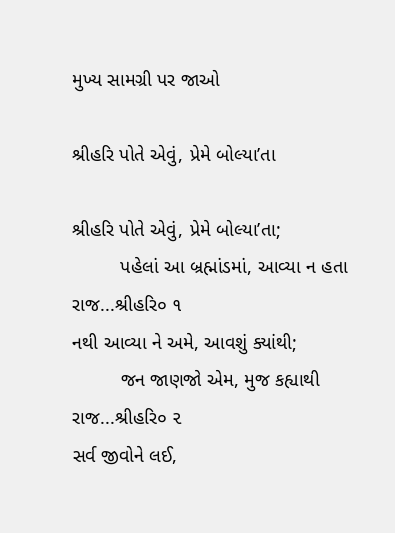મુખ્ય સામગ્રી પર જાઓ

શ્રીહરિ પોતે એવું, પ્રેમે બોલ્યા’તા

શ્રીહરિ પોતે એવું, પ્રેમે બોલ્યા’તા;
         પહેલાં આ બ્રહ્માંડમાં, આવ્યા ન હતા રાજ...શ્રીહરિ૦ ૧
નથી આવ્યા ને અમે, આવશું ક્યાંથી;
         જન જાણજો એમ, મુજ કહ્યાથી રાજ...શ્રીહરિ૦ ૨
સર્વ જીવોને લઈ,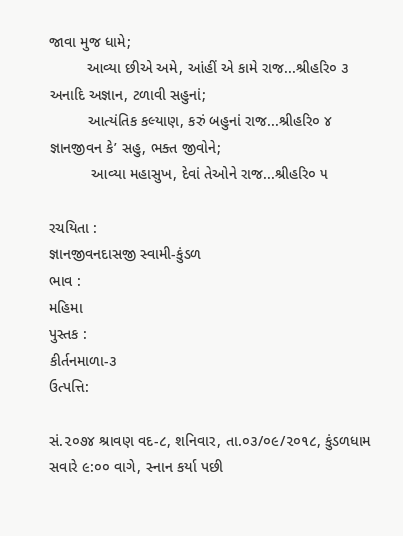જાવા મુજ ધામે;
         આવ્યા છીએ અમે, આંહીં એ કામે રાજ...શ્રીહરિ૦ ૩
અનાદિ અજ્ઞાન, ટળાવી સહુનાં;
         આત્યંતિક કલ્યાણ, કરું બહુનાં રાજ...શ્રીહરિ૦ ૪
જ્ઞાનજીવન કે’ સહુ, ભક્ત જીવોને;
          આવ્યા મહાસુખ, દેવાં તેઓને રાજ...શ્રીહરિ૦ ૫

રચયિતા :
જ્ઞાનજીવનદાસજી સ્વામી-કુંડળ
ભાવ :
મહિમા
પુસ્તક :
કીર્તનમાળા-૩
ઉત્પત્તિ:

સં.૨૦૭૪ શ્રાવણ વદ-૮, શનિવાર, તા.૦૩/૦૯/૨૦૧૮, કુંડળધામ સવારે ૯:૦૦ વાગે, સ્નાન કર્યા પછી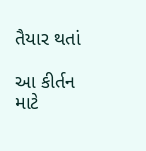તૈયાર થતાં

આ કીર્તન માટે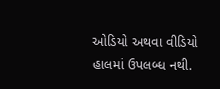ઓડિયો અથવા વીડિયો હાલમાં ઉપલબ્ધ નથી.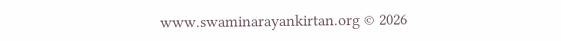www.swaminarayankirtan.org © 2026